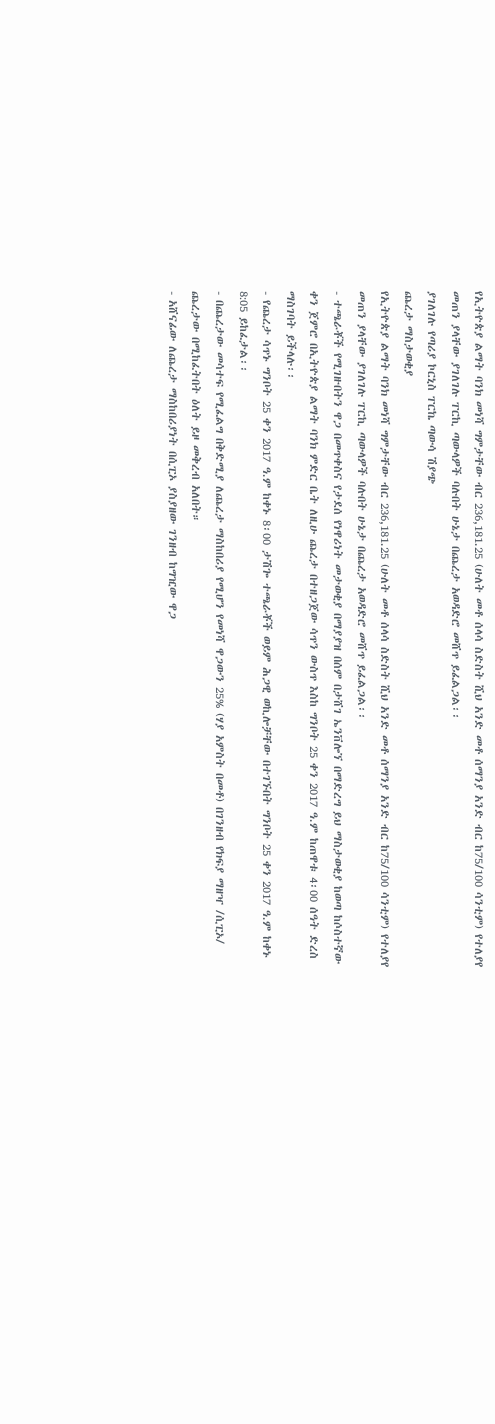የኢትዮጵያ ልማት ባንክ መነሻ ግምታቸው ብር 236,181.25 (ሁለት መቶ ሰላሳ ስድስት ሺህ አንድ መቶ ሰማንያ አንድ ብር ከ75/100 ሳንቲም) የተለያየ መጠን ያላቸው ያገለገሉ ፐርኪ ጣውላዎች ባሉበት ሁኔታ በጨረታ አወዳድሮ መሸጥ ይፈልጋል፡፡
ያገለገሉ የጣሪያ ኮርኒስ ፐርኬ ጣውሳ ሽያጭ
ጨረታ ማስታወቂያ
የኢትዮጵያ ልማት ባንክ መነሻ ግምታቸው ብር 236,181.25 (ሁለት መቶ ሰላሳ ስድስት ሺህ አንድ መቶ ሰማንያ አንድ ብር ከ75/100 ሳንቲም) የተለያየ መጠን ያላቸው ያገለገሉ ፐርኪ ጣውላዎች ባሉበት ሁኔታ በጨረታ አወዳድሮ መሸጥ ይፈልጋል፡፡
- ተጫራቾች የሚገዙበትን ዋጋ በመጥቀስና የታደሰ የነዋሪነት መታወቂያ በማያያዝ በሰም በታሸገ ኤንቨሎኘ በማድረግ ይህ ማስታወቂያ ከወጣ ከሶስተኛው ቀን ጀምሮ በኢትዮጵያ ልማት ባንክ ምድር ቤት ለዚሁ ጨረታ በተዘጋጀው ሳጥን ውስጥ እስከ ግንቦት 25 ቀን 2017 ዓ.ም ከጠዋቱ 4፡00 ሰዓት ድረስ ማስገባት ይችላሉ፡፡
- የጨረታ ሳጥኑ ግንቦት 25 ቀን 2017 ዓ.ም ከቀኑ 8፡00 ታሽጐ ተጫራቾች ወይም ሕጋዊ ወኪሎቻቸው በተገኙበት ግንቦት 25 ቀን 2017 ዓ.ም ከቀኑ 8:05 ይከፈታል፡፡
- በጨረታው መሳተፍ የሚፈልግ በቅድሚያ ለጨረታ ማስከበሪያ የሚሆን የመነሻ ዋጋውን 25% (ሃያ አምስት በመቶ) በገንዘብ የክፍያ ማዘዣ /ሲፒኦ/ ጨረታው በሚከፈትበት ዕለት ይዞ መቅረብ አለበት።
- አሸናፊው ለጨረታ ማስከበሪያነት በሲፒኦ ያስያዘው ገንዘብ ከግዢው ዋጋ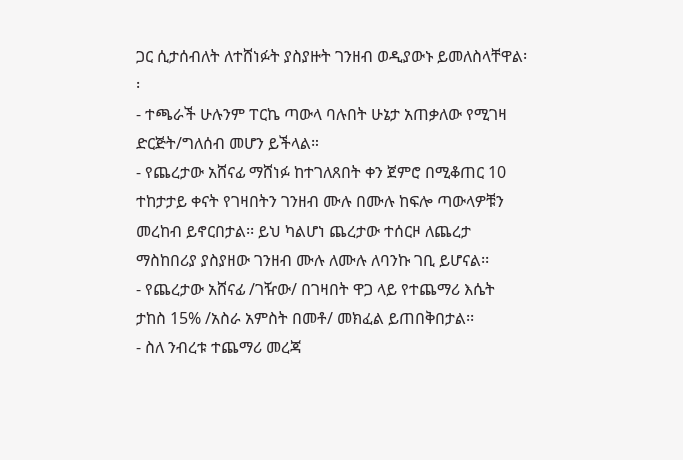ጋር ሲታሰብለት ለተሸነፉት ያስያዙት ገንዘብ ወዲያውኑ ይመለስላቸዋል፡፡
- ተጫራች ሁሉንም ፐርኬ ጣውላ ባሉበት ሁኔታ አጠቃለው የሚገዛ ድርጅት/ግለሰብ መሆን ይችላል።
- የጨረታው አሸናፊ ማሸነፉ ከተገለጸበት ቀን ጀምሮ በሚቆጠር 10 ተከታታይ ቀናት የገዛበትን ገንዘብ ሙሉ በሙሉ ከፍሎ ጣውላዎቹን መረከብ ይኖርበታል፡፡ ይህ ካልሆነ ጨረታው ተሰርዞ ለጨረታ ማስከበሪያ ያስያዘው ገንዘብ ሙሉ ለሙሉ ለባንኩ ገቢ ይሆናል፡፡
- የጨረታው አሸናፊ /ገዥው/ በገዛበት ዋጋ ላይ የተጨማሪ እሴት ታከስ 15% /አስራ አምስት በመቶ/ መክፈል ይጠበቅበታል፡፡
- ስለ ንብረቱ ተጨማሪ መረጃ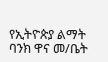የኢትዮጵያ ልማት ባንክ ዋና መ/ቤት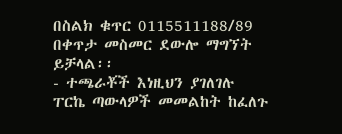በስልክ ቁጥር 0115511188/89 በቀጥታ መስመር ደውሎ ማግኘት ይቻላል፡፡
- ተጫራቾች እነዚህን ያገለገሉ ፐርኬ ጣውላዎች መመልከት ከፈለጉ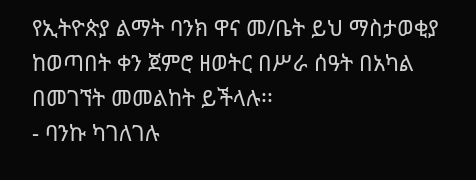የኢትዮጵያ ልማት ባንክ ዋና መ/ቤት ይህ ማስታወቂያ ከወጣበት ቀን ጀምሮ ዘወትር በሥራ ሰዓት በአካል በመገኘት መመልከት ይችላሉ፡፡
- ባንኩ ካገለገሉ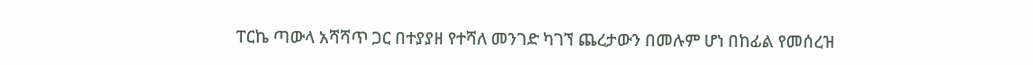ፐርኬ ጣውላ አሻሻጥ ጋር በተያያዘ የተሻለ መንገድ ካገኘ ጨረታውን በመሉም ሆነ በከፊል የመሰረዝ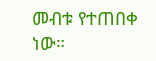መብቱ የተጠበቀ ነው።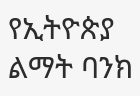የኢትዮጵያ ልማት ባንክ